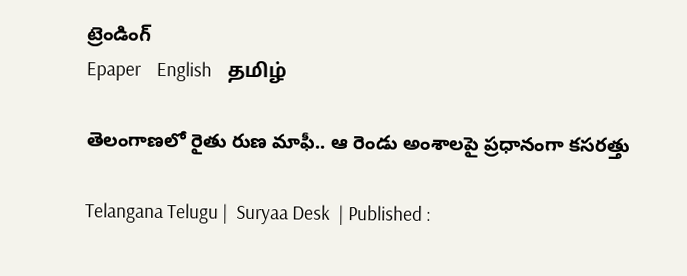ట్రెండింగ్
Epaper    English    தமிழ்

తెలంగాణలో రైతు రుణ మాఫీ.. ఆ రెండు అంశాలపై ప్రధానంగా కసరత్తు

Telangana Telugu |  Suryaa Desk  | Published :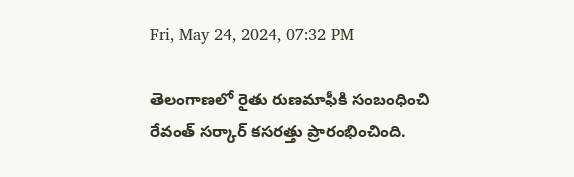Fri, May 24, 2024, 07:32 PM

తెలంగాణలో రైతు రుణమాఫీకి సంబంధించి రేవంత్ సర్కార్ కసరత్తు ప్రారంభించింది.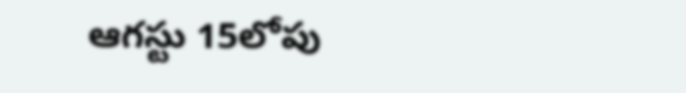ఆగస్టు 15లోపు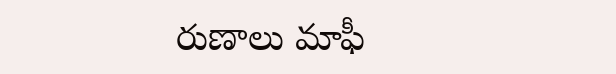రుణాలు మాఫీ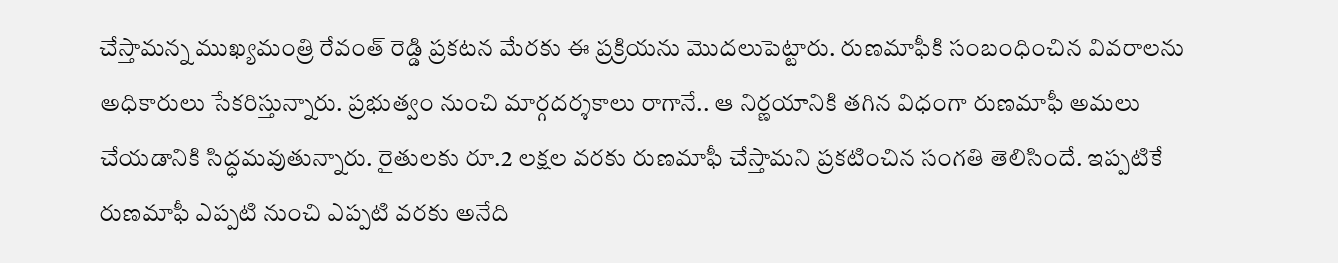చేస్తామన్న ముఖ్యమంత్రి రేవంత్ రెడ్డి ప్రకటన మేరకు ఈ ప్రక్రియను మొదలుపెట్టారు. రుణమాఫీకి సంబంధించిన వివరాలను అధికారులు సేకరిస్తున్నారు. ప్రభుత్వం నుంచి మార్గదర్శకాలు రాగానే.. ఆ నిర్ణయానికి తగిన విధంగా రుణమాఫీ అమలు చేయడానికి సిద్ధమవుతున్నారు. రైతులకు రూ.2 లక్షల వరకు రుణమాఫీ చేస్తామని ప్రకటించిన సంగతి తెలిసిందే. ఇప్పటికే రుణమాఫీ ఎప్పటి నుంచి ఎప్పటి వరకు అనేది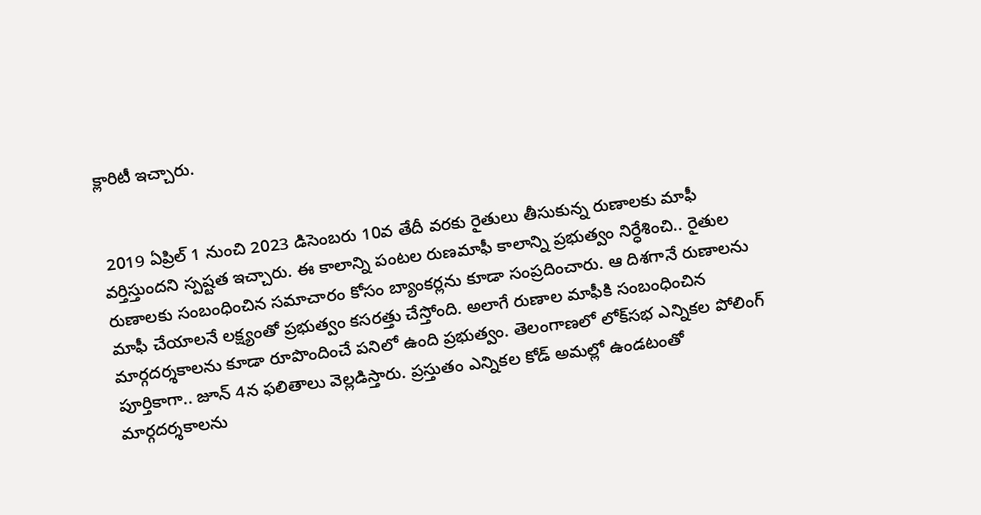క్లారిటీ ఇచ్చారు.


 2019 ఏప్రిల్‌ 1 నుంచి 2023 డిసెంబరు 10వ తేదీ వరకు రైతులు తీసుకున్న రుణాలకు మాఫీ వర్తిస్తుందని స్పష్టత ఇచ్చారు. ఈ కాలాన్ని పంటల రుణమాఫీ కాలాన్ని ప్రభుత్వం నిర్ధేశించి.. రైతుల రుణాలకు సంబంధించిన సమాచారం కోసం బ్యాంకర్లను కూడా సంప్రదించారు. ఆ దిశగానే రుణాలను మాఫీ చేయాలనే లక్ష్యంతో ప్రభుత్వం కసరత్తు చేస్తోంది. అలాగే రుణాల మాఫీకి సంబంధించిన మార్గదర్శకాలను కూడా రూపొందించే పనిలో ఉంది ప్రభుత్వం. తెలంగాణలో లోక్‌సభ ఎన్నికల పోలింగ్‌ పూర్తికాగా.. జూన్ 4న ఫలితాలు వెల్లడిస్తారు. ప్రస్తుతం ఎన్నికల కోడ్ అమల్లో ఉండటంతో మార్గదర్శకాలను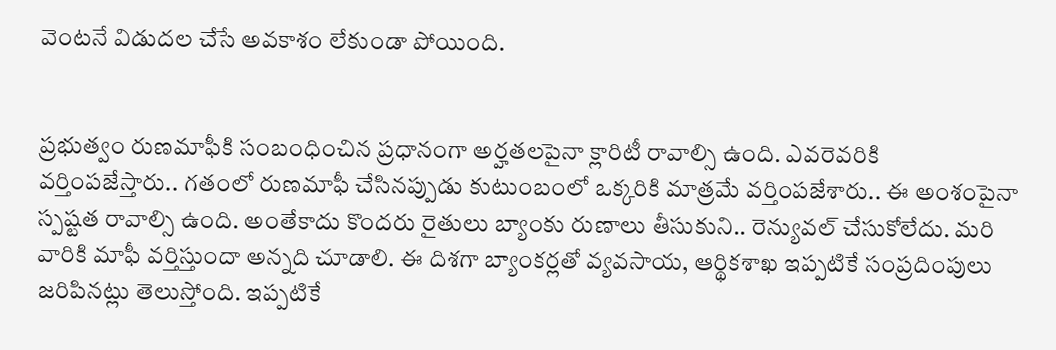వెంటనే విడుదల చేసే అవకాశం లేకుండా పోయింది.


ప్రభుత్వం రుణమాఫీకి సంబంధించిన ప్రధానంగా అర్హతలపైనా క్లారిటీ రావాల్సి ఉంది. ఎవరెవరికి వర్తింపజేస్తారు.. గతంలో రుణమాఫీ చేసినప్పుడు కుటుంబంలో ఒక్కరికి మాత్రమే వర్తింపజేశారు.. ఈ అంశంపైనా స్పష్టత రావాల్సి ఉంది. అంతేకాదు కొందరు రైతులు బ్యాంకు రుణాలు తీసుకుని.. రెన్యువల్ చేసుకోలేదు. మరి వారికి మాఫీ వర్తిస్తుందా అన్నది చూడాలి. ఈ దిశగా బ్యాంకర్లతో వ్యవసాయ, ఆర్థికశాఖ ఇప్పటికే సంప్రదింపులు జరిపినట్లు తెలుస్తోంది. ఇప్పటికే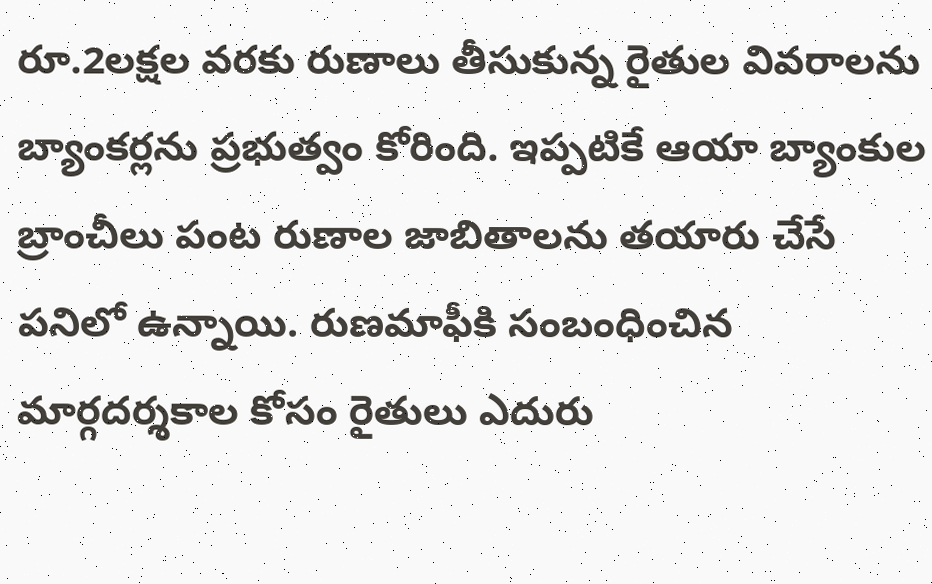రూ.2లక్షల వరకు రుణాలు తీసుకున్న రైతుల వివరాలను బ్యాంకర్లను ప్రభుత్వం కోరింది. ఇప్పటికే ఆయా బ్యాంకుల బ్రాంచీలు పంట రుణాల జాబితాలను తయారు చేసే పనిలో ఉన్నాయి. రుణమాఫీకి సంబంధించిన మార్గదర్శకాల కోసం రైతులు ఎదురు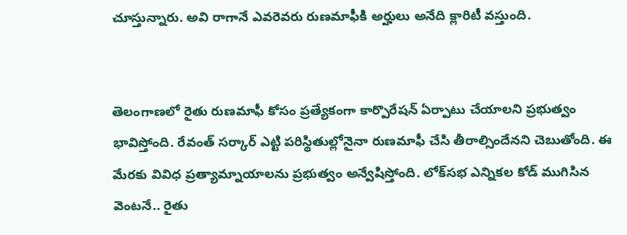చూస్తున్నారు. అవి రాగానే ఎవరెవరు రుణమాఫీకి అర్హులు అనేది క్లారిటీ వస్తుంది.


తెలంగాణలో రైతు రుణమాఫీ కోసం ప్రత్యేకంగా కార్పొరేషన్ ఏర్పాటు చేయాలని ప్రభుత్వం భావిస్తోంది. రేవంత్ సర్కార్ ఎట్టి పరిస్థితుల్లోనైనా రుణమాఫీ చేసి తీరాల్సిందేనని చెబుతోంది. ఈ మేరకు వివిధ ప్రత్యామ్నాయాలను ప్రభుత్వం అన్వేషిస్తోంది. లోక్‌సభ ఎన్నికల కోడ్ ముగిసిన వెంటనే.. రైతు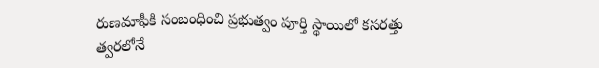రుణమాఫీకి సంబంధించి ప్రభుత్వం పూర్తి స్థాయిలో కసరత్తు త్వరలోనే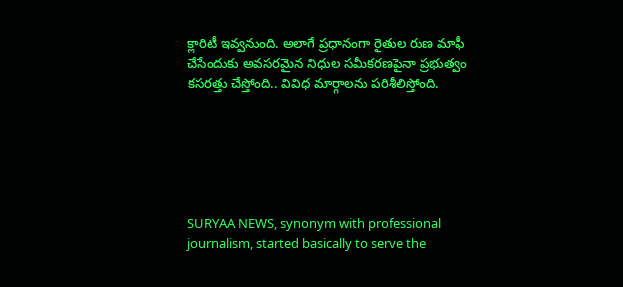క్లారిటీ ఇవ్వనుంది. అలాగే ప్రధానంగా రైతుల రుణ మాఫీ చేసేందుకు అవసరమైన నిధుల సమీకరణపైనా ప్రభుత్వం కసరత్తు చేస్తోంది.. వివిధ మార్గాలను పరిశీలిస్తోంది.






SURYAA NEWS, synonym with professional journalism, started basically to serve the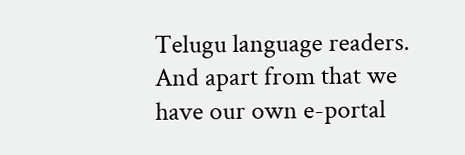Telugu language readers. And apart from that we have our own e-portal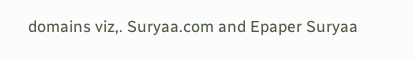domains viz,. Suryaa.com and Epaper Suryaa